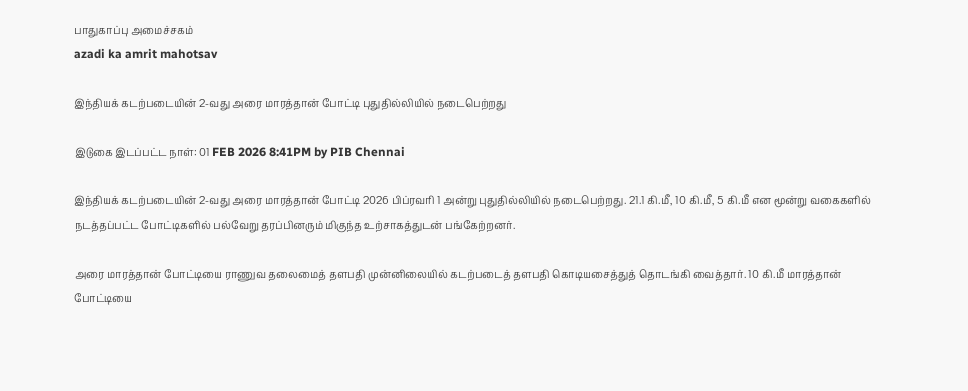பாதுகாப்பு அமைச்சகம்
azadi ka amrit mahotsav

இந்தியக் கடற்படையின் 2-வது அரை மாரத்தான் போட்டி புதுதில்லியில் நடைபெற்றது

இடுகை இடப்பட்ட நாள்: 01 FEB 2026 8:41PM by PIB Chennai

இந்தியக் கடற்படையின் 2-வது அரை மாரத்தான் போட்டி 2026 பிப்ரவரி 1 அன்று புதுதில்லியில் நடைபெற்றது. 21.1 கி.மீ, 10 கி.மீ, 5 கி.மீ என மூன்று வகைகளில் நடத்தப்பட்ட போட்டிகளில் பல்வேறு தரப்பினரும் மிகுந்த உற்சாகத்துடன் பங்கேற்றனர்.

அரை மாரத்தான் போட்டியை ராணுவ தலைமைத் தளபதி முன்னிலையில் கடற்படைத் தளபதி கொடியசைத்துத் தொடங்கி வைத்தார். 10 கி.மீ மாரத்தான் போட்டியை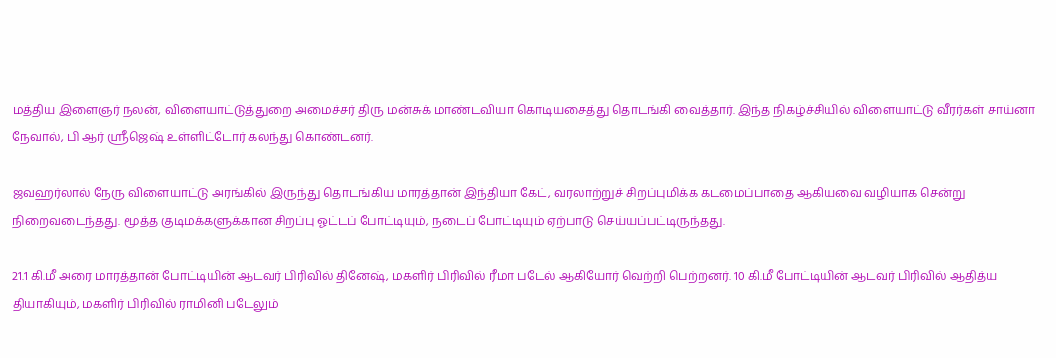மத்திய இளைஞர் நலன், விளையாட்டுத்துறை அமைச்சர் திரு மன்சுக் மாண்டவியா கொடியசைத்து தொடங்கி வைத்தார். இந்த நிகழ்ச்சியில் விளையாட்டு வீரர்கள் சாய்னா நேவால், பி ஆர் ஸ்ரீஜெஷ் உள்ளிட்டோர் கலந்து கொண்டனர்.

ஜவஹர்லால் நேரு விளையாட்டு அரங்கில் இருந்து தொடங்கிய மாரத்தான் இந்தியா கேட், வரலாற்றுச் சிறப்புமிக்க கடமைப்பாதை ஆகியவை வழியாக சென்று நிறைவடைந்தது. மூத்த குடிமக்களுக்கான சிறப்பு ஓட்டப் போட்டியும், நடைப் போட்டியும் ஏற்பாடு செய்யப்பட்டிருந்தது.

21.1 கி.மீ அரை மாரத்தான் போட்டியின் ஆடவர் பிரிவில் தினேஷ், மகளிர் பிரிவில் ரீமா படேல் ஆகியோர் வெற்றி பெற்றனர். 10 கி.மீ போட்டியின் ஆடவர் பிரிவில் ஆதித்ய தியாகியும், மகளிர் பிரிவில் ராமினி படேலும்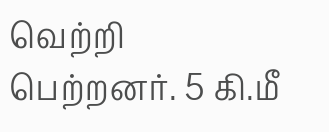வெற்றி பெற்றனர். 5 கி.மீ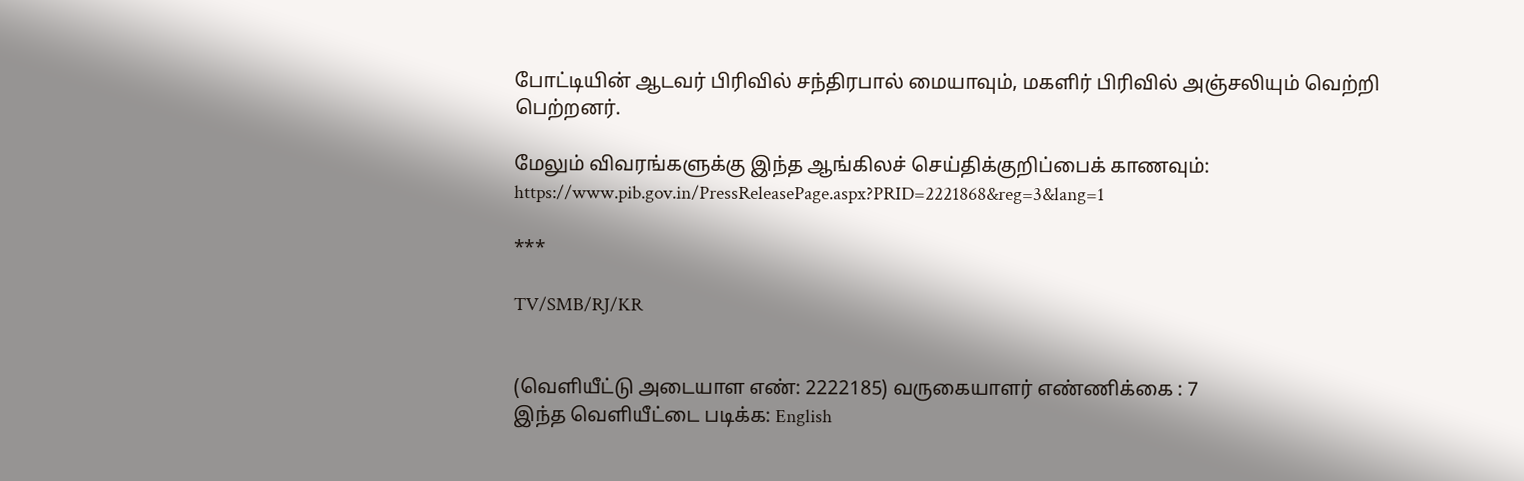போட்டியின் ஆடவர் பிரிவில் சந்திரபால் மையாவும், மகளிர் பிரிவில் அஞ்சலியும் வெற்றி பெற்றனர்.

மேலும் விவரங்களுக்கு இந்த ஆங்கிலச் செய்திக்குறிப்பைக் காணவும்: https://www.pib.gov.in/PressReleasePage.aspx?PRID=2221868&reg=3&lang=1

***

TV/SMB/RJ/KR


(வெளியீட்டு அடையாள எண்: 2222185) வருகையாளர் எண்ணிக்கை : 7
இந்த வெளியீட்டை படிக்க: English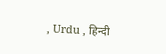, Urdu , हिन्दी